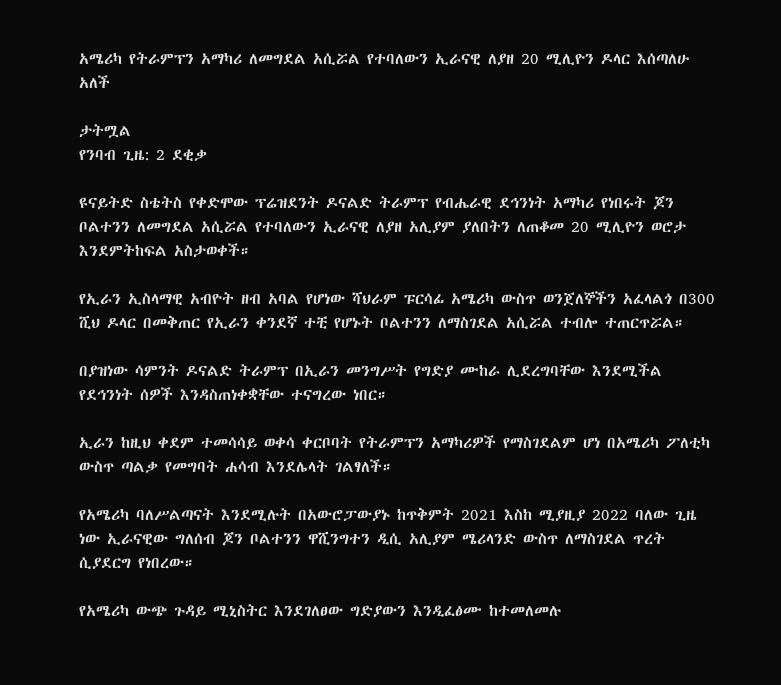አሜሪካ የትራምፕን አማካሪ ለመግደል አሲሯል የተባለውን ኢራናዊ ለያዘ 20 ሚሊዮን ዶላር እሰጣለሁ አለች

ታትሟል
የንባብ ጊዜ: 2 ደቂቃ

ዩናይትድ ስቴትስ የቀድሞው ፕሬዝደንት ዶናልድ ትራምፕ የብሔራዊ ደኅንነት አማካሪ የነበሩት ጆን ቦልተንን ለመግደል አሲሯል የተባለውን ኢራናዊ ለያዘ አሊያም ያለበትን ለጠቆመ 20 ሚሊዮን ወሮታ እንደምትከፍል አስታወቀች።

የኢራን ኢስላማዊ አብዮት ዘብ አባል የሆነው ሻህራም ፑርሳፊ አሜሪካ ውስጥ ወንጀለኞችን አፈላልጎ በ300 ሺህ ዶላር በመቅጠር የኢራን ቀንደኛ ተቺ የሆኑት ቦልተንን ለማስገደል አሲሯል ተብሎ ተጠርጥሯል።

በያዝነው ሳምንት ዶናልድ ትራምፕ በኢራን መንግሥት የግድያ ሙከራ ሊደረግባቸው እንደሚችል የደኅንነት ሰዎች እንዳስጠነቀቋቸው ተናግረው ነበር።

ኢራን ከዚህ ቀደም ተመሳሳይ ወቀሳ ቀርቦባት የትራምፕን አማካሪዎች የማስገደልም ሆነ በአሜሪካ ፖለቲካ ውስጥ ጣልቃ የመግባት ሐሳብ እንደሌላት ገልፃለች።

የአሜሪካ ባለሥልጣናት እንደሚሉት በአውሮፓውያኑ ከጥቅምት 2021 እስከ ሚያዚያ 2022 ባለው ጊዜ ነው ኢራናዊው ግለሰብ ጆን ቦልተንን ዋሺንግተን ዲሲ አሊያም ሜሪላንድ ውስጥ ለማስገደል ጥረት ሲያደርግ የነበረው።

የአሜሪካ ውጭ ጉዳይ ሚኒስትር እንደገለፀው ግድያውን እንዲፈፅሙ ከተመለመሉ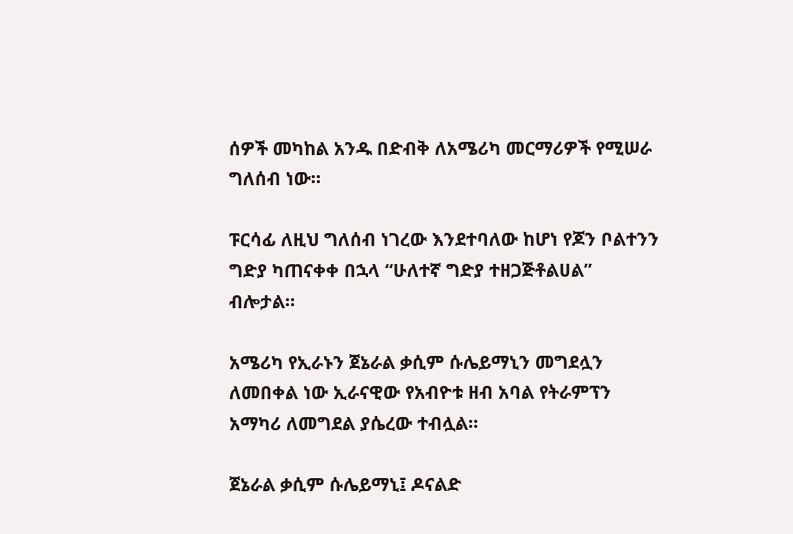ሰዎች መካከል አንዱ በድብቅ ለአሜሪካ መርማሪዎች የሚሠራ ግለሰብ ነው።

ፑርሳፊ ለዚህ ግለሰብ ነገረው እንደተባለው ከሆነ የጆን ቦልተንን ግድያ ካጠናቀቀ በኋላ “ሁለተኛ ግድያ ተዘጋጅቶልሀል” ብሎታል።

አሜሪካ የኢራኑን ጀኔራል ቃሲም ሱሌይማኒን መግደሏን ለመበቀል ነው ኢራናዊው የአብዮቱ ዘብ አባል የትራምፕን አማካሪ ለመግደል ያሴረው ተብሏል።

ጀኔራል ቃሲም ሱሌይማኒ፤ ዶናልድ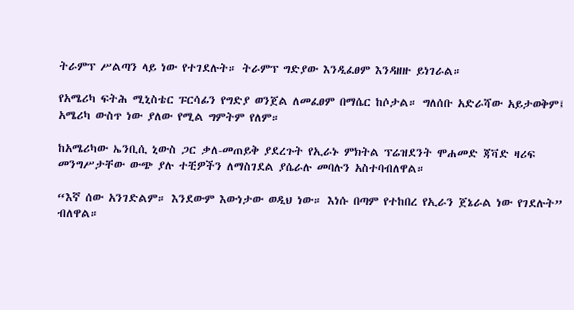ትራምፕ ሥልጣን ላይ ነው የተገደሉት። ትራምፕ ግድያው እንዲፈፀም እንዳዘዙ ይነገራል።

የአሜሪካ ፍትሕ ሚኒስቴር ፑርሳፊን የግድያ ወንጀል ለመፈፀም በማሴር ከሶታል። ግለሰቡ አድራሻው አይታወቅም፤ አሜሪካ ውስጥ ነው ያለው የሚል ግምትም የለም።

ከአሜሪካው ኤንቢሲ ኒውስ ጋር ቃለ-መጠይቅ ያደረጉት የኢራኑ ምክትል ፕሬዝደንት ሞሐመድ ጃቫድ ዛሪፍ መንግሥታቸው ውጭ ያሉ ተቺዎችን ለማስገደል ያሴራሉ መባሉን አስተባብለዋል።

“እኛ ሰው አንገድልም። እንደውም እውነታው ወዲህ ነው። እነሱ በጣም የተከበረ የኢራን ጀኔራል ነው የገደሉት” ብለዋል።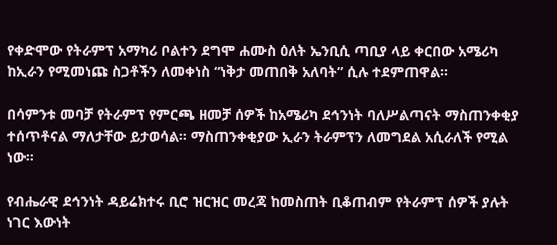የቀድሞው የትራምፕ አማካሪ ቦልተን ደግሞ ሐሙስ ዕለት ኤንቢሲ ጣቢያ ላይ ቀርበው አሜሪካ ከኢራን የሚመነጩ ስጋቶችን ለመቀነስ “ነቅታ መጠበቅ አለባት” ሲሉ ተደምጠዋል።

በሳምንቱ መባቻ የትራምፕ የምርጫ ዘመቻ ሰዎች ከአሜሪካ ደኅንነት ባለሥልጣናት ማስጠንቀቂያ ተሰጥቶናል ማለታቸው ይታወሳል። ማስጠንቀቂያው ኢራን ትራምፕን ለመግደል አሲራለች የሚል ነው።

የብሔራዊ ደኅንነት ዳይሬክተሩ ቢሮ ዝርዝር መረጃ ከመስጠት ቢቆጠብም የትራምፕ ሰዎች ያሉት ነገር እውነት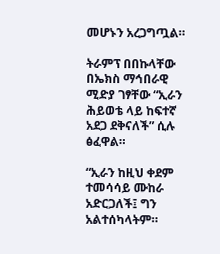መሆኑን አረጋግጧል።

ትራምፕ በበኩላቸው በኤክስ ማኅበራዊ ሚድያ ገፃቸው “ኢራን ሕይወቴ ላይ ከፍተኛ አደጋ ደቅናለች” ሲሉ ፅፈዋል።

“ኢራን ከዚህ ቀደም ተመሳሳይ ሙከራ አድርጋለች፤ ግን አልተሰካላትም።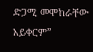ድጋሚ መሞከራቸው አይቀርም”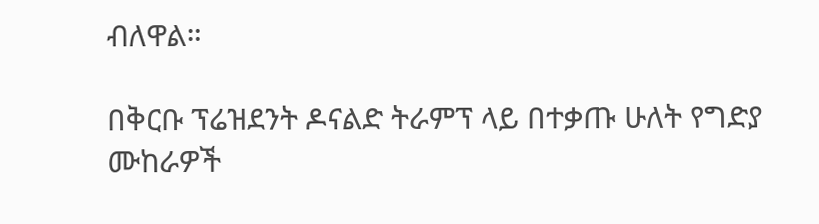ብለዋል።

በቅርቡ ፕሬዝደንት ዶናልድ ትራምፕ ላይ በተቃጡ ሁለት የግድያ ሙከራዎች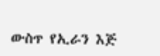ውስጥ የኢራን እጅ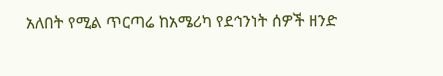አለበት የሚል ጥርጣሬ ከአሜሪካ የደኅንነት ሰዎች ዘንድ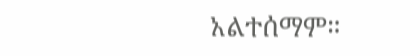አልተሰማም።